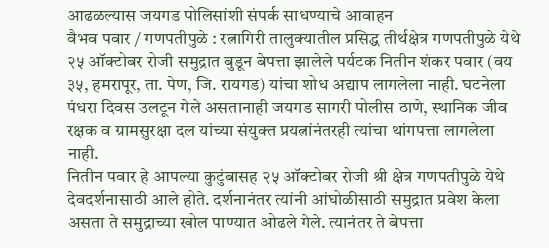आढळल्यास जयगड पोलिसांशी संपर्क साधण्याचे आवाहन
वैभव पवार / गणपतीपुळे : रत्नागिरी तालुक्यातील प्रसिद्ध तीर्थक्षेत्र गणपतीपुळे येथे २५ ऑक्टोबर रोजी समुद्रात बुडून बेपत्ता झालेले पर्यटक नितीन शंकर पवार (वय ३५, हमरापूर, ता. पेण, जि. रायगड) यांचा शोध अद्याप लागलेला नाही. घटनेला पंधरा दिवस उलटून गेले असतानाही जयगड सागरी पोलीस ठाणे, स्थानिक जीव रक्षक व ग्रामसुरक्षा दल यांच्या संयुक्त प्रयत्नांनंतरही त्यांचा थांगपत्ता लागलेला नाही.
नितीन पवार हे आपल्या कुटुंबासह २५ ऑक्टोबर रोजी श्री क्षेत्र गणपतीपुळे येथे देवदर्शनासाठी आले होते. दर्शनानंतर त्यांनी आंघोळीसाठी समुद्रात प्रवेश केला असता ते समुद्राच्या खोल पाण्यात ओढले गेले. त्यानंतर ते बेपत्ता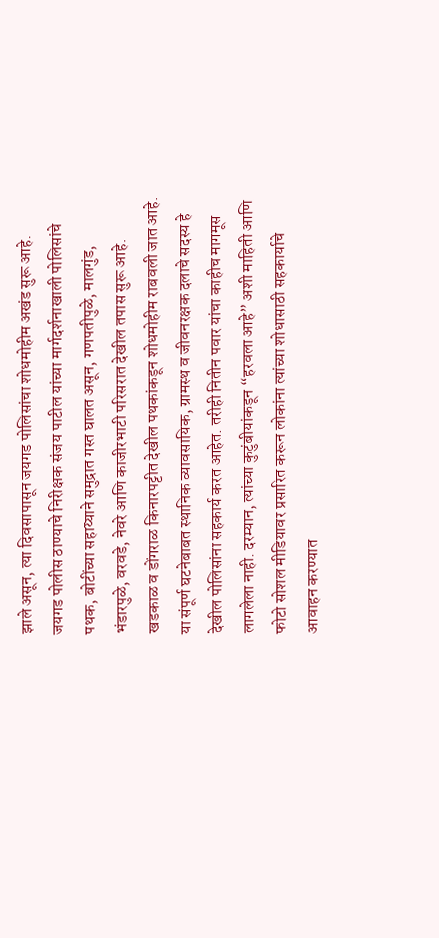झाले असून, त्या दिवसापासून जयगड पोलिसांचा शोधमोहीम अखंड सुरू आहे.
जयगड पोलीस ठाण्याचे निरीक्षक संजय पाटील यांच्या मार्गदर्शनाखाली पोलिसांचे पथक, बोटींच्या सहाय्याने समुद्रात गस्त घालत असून, गणपतीपुळे, मालगुंड, भंडारपुळे, वरवडे, नेवरे आणि काजीरभाटी परिसरात देखील तपास सुरू आहे. खडकाळ व डोंगराळ किनारपट्टीत देखील पथकांकडून शोधमोहीम राबवली जात आहे.
या संपूर्ण घटनेबाबत स्थानिक व्यावसायिक, ग्रामस्थ व जीवनरक्षक दलाचे सदस्य हे देखील पोलिसांना सहकार्य करत आहेत. तरीही नितीन पवार यांचा काहीच मागमूस लागलेला नाही. दरम्यान, त्यांच्या कुटुंबीयांकडून “हरवला आहे” अशी माहिती आणि फोटो सोशल मीडियावर प्रसारित करून लोकांना त्यांच्या शोधासाठी सहकार्याचे आवाहन करण्यात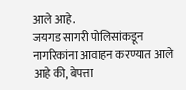आले आहे.
जयगड सागरी पोलिसांकडून नागरिकांना आवाहन करण्यात आले आहे की, बेपत्ता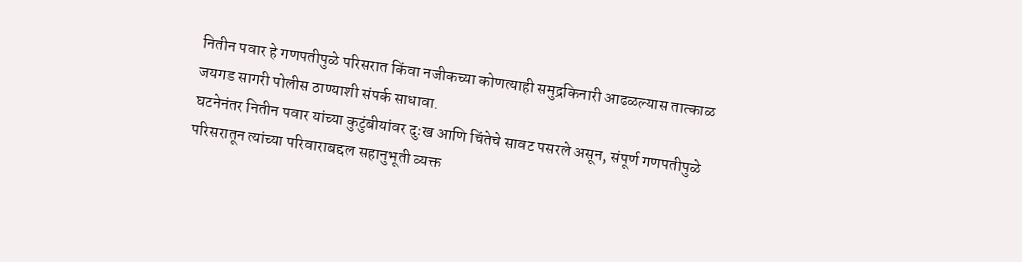नितीन पवार हे गणपतीपुळे परिसरात किंवा नजीकच्या कोणत्याही समुद्रकिनारी आढळल्यास तात्काळ जयगड सागरी पोलीस ठाण्याशी संपर्क साधावा.
घटनेनंतर नितीन पवार यांच्या कुटुंबीयांवर दुःख आणि चिंतेचे सावट पसरले असून, संपूर्ण गणपतीपुळे परिसरातून त्यांच्या परिवाराबद्दल सहानुभूती व्यक्त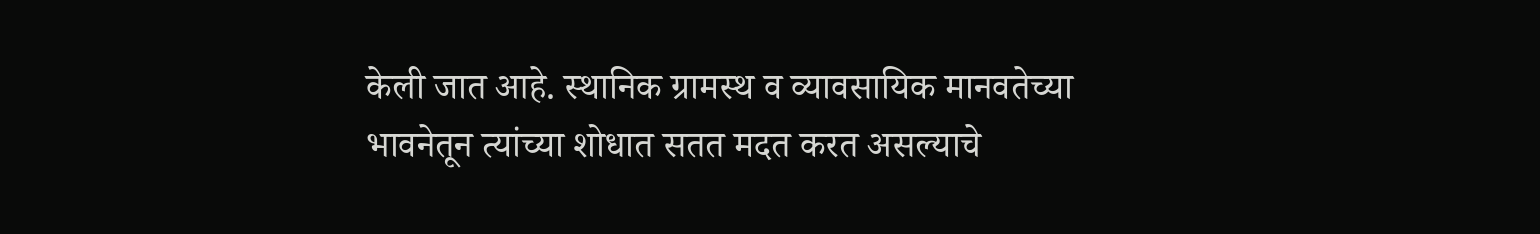केली जात आहे. स्थानिक ग्रामस्थ व व्यावसायिक मानवतेच्या भावनेतून त्यांच्या शोधात सतत मदत करत असल्याचे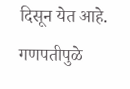दिसून येत आहे.
गणपतीपुळे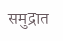समुद्रात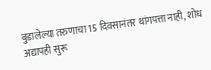बुडालेल्या तरुणाचा 15 दिवसानंतर थांगपत्ता नाही, शोध अद्यापही सुरू